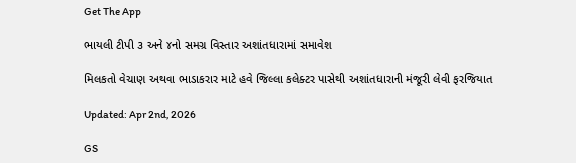Get The App

ભાયલી ટીપી ૩ અને ૪નો સમગ્ર વિસ્તાર અશાંતધારામાં સમાવેશ

મિલકતો વેચાણ અથવા ભાડાકરાર માટે હવે જિલ્લા કલેક્ટર પાસેથી અશાંતધારાની મંજૂરી લેવી ફરજિયાત

Updated: Apr 2nd, 2026

GS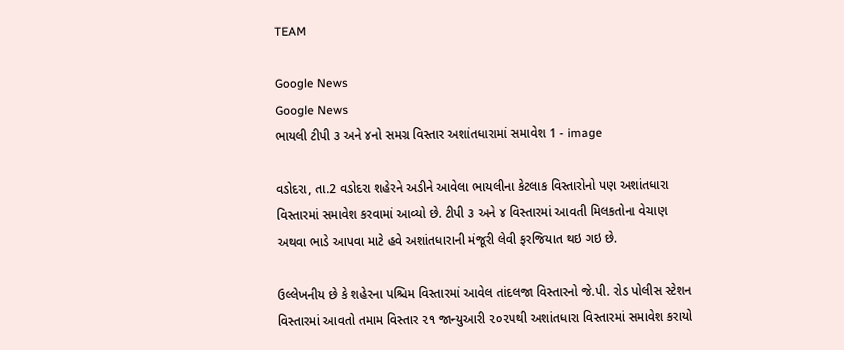TEAM

Google News
Google News
ભાયલી ટીપી ૩ અને ૪નો સમગ્ર વિસ્તાર અશાંતધારામાં સમાવેશ 1 - image

વડોદરા, તા.2 વડોદરા શહેરને અડીને આવેલા ભાયલીના કેટલાક વિસ્તારોનો પણ અશાંતધારા વિસ્તારમાં સમાવેશ કરવામાં આવ્યો છે. ટીપી ૩ અને ૪ વિસ્તારમાં આવતી મિલકતોના વેચાણ અથવા ભાડે આપવા માટે હવે અશાંતધારાની મંજૂરી લેવી ફરજિયાત થઇ ગઇ છે.

ઉલ્લેખનીય છે કે શહેરના પશ્ચિમ વિસ્તારમાં આવેલ તાંદલજા વિસ્તારનો જે.પી. રોડ પોલીસ સ્ટેશન વિસ્તારમાં આવતો તમામ વિસ્તાર ૨૧ જાન્યુઆરી ૨૦૨૫થી અશાંતધારા વિસ્તારમાં સમાવેશ કરાયો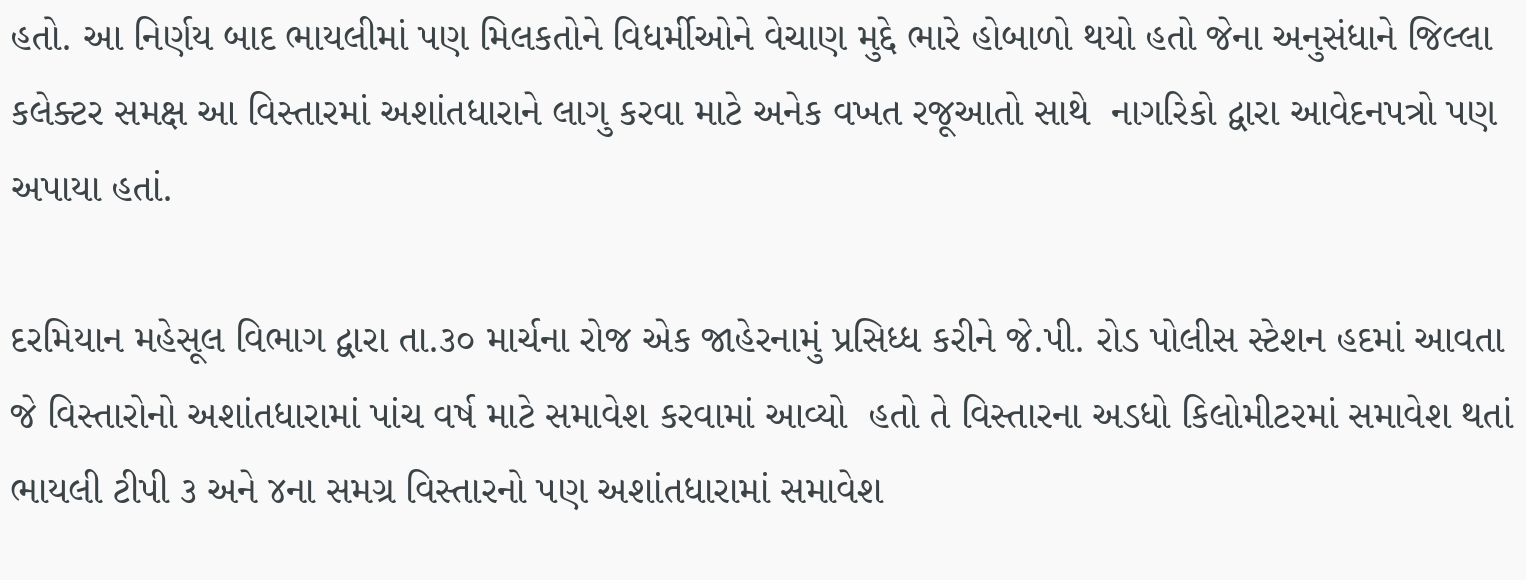હતો. આ નિર્ણય બાદ ભાયલીમાં પણ મિલકતોને વિધર્મીઓને વેચાણ મુદ્દે ભારે હોબાળો થયો હતો જેના અનુસંધાને જિલ્લા કલેક્ટર સમક્ષ આ વિસ્તારમાં અશાંતધારાને લાગુ કરવા માટે અનેક વખત રજૂઆતો સાથે  નાગરિકો દ્વારા આવેદનપત્રો પણ અપાયા હતાં.

દરમિયાન મહેસૂલ વિભાગ દ્વારા તા.૩૦ માર્ચના રોજ એક જાહેરનામું પ્રસિધ્ધ કરીને જે.પી. રોડ પોલીસ સ્ટેશન હદમાં આવતા જે વિસ્તારોનો અશાંતધારામાં પાંચ વર્ષ માટે સમાવેશ કરવામાં આવ્યો  હતો તે વિસ્તારના અડધો કિલોમીટરમાં સમાવેશ થતાં ભાયલી ટીપી ૩ અને ૪ના સમગ્ર વિસ્તારનો પણ અશાંતધારામાં સમાવેશ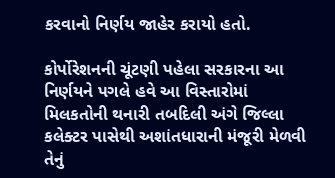કરવાનો નિર્ણય જાહેર કરાયો હતો.

કોર્પોરેશનની ચૂંટણી પહેલા સરકારના આ નિર્ણયને પગલે હવે આ વિસ્તારોમાં મિલકતોની થનારી તબદિલી અંગે જિલ્લા કલેક્ટર પાસેથી અશાંતધારાની મંજૂરી મેળવી તેનું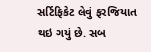સર્ટિફિકેટ લેવું ફરજિયાત થઇ ગયું છે. સબ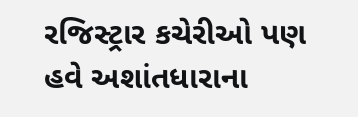રજિસ્ટ્રાર કચેરીઓ પણ હવે અશાંતધારાના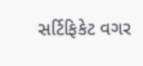સર્ટિફિકેટ વગર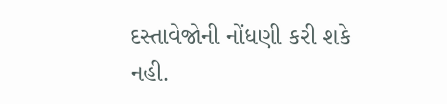દસ્તાવેજોની નોંધણી કરી શકે નહી.